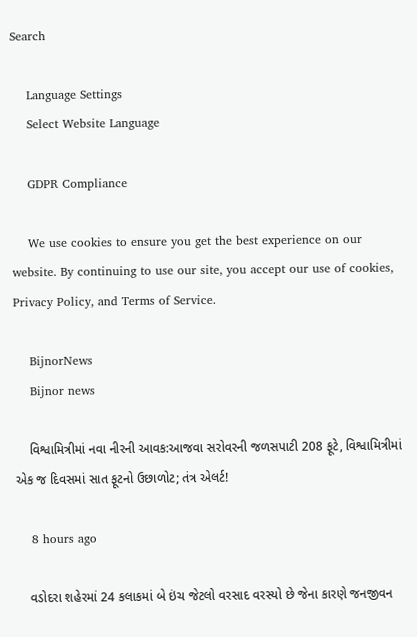Search

    Language Settings
    Select Website Language

    GDPR Compliance

    We use cookies to ensure you get the best experience on our website. By continuing to use our site, you accept our use of cookies, Privacy Policy, and Terms of Service.

    BijnorNews
    Bijnor news

    વિશ્વામિત્રીમાં નવા નીરની આવક:આજવા સરોવરની જળસપાટી 208 ફૂટે, વિશ્વામિત્રીમાં એક જ દિવસમાં સાત ફૂટનો ઉછાળોટ; તંત્ર એલર્ટ!

    8 hours ago

    વડોદરા શહેરમાં 24 કલાકમાં બે ઇંચ જેટલો વરસાદ વરસ્યો છે જેના કારણે જનજીવન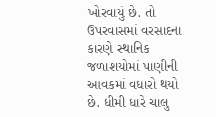ખોરવાયું છે. તો ઉપરવાસમાં વરસાદના કારણે સ્થાનિક જળાશયોમાં પાણીની આવકમાં વધારો થયો છે. ધીમી ધારે ચાલુ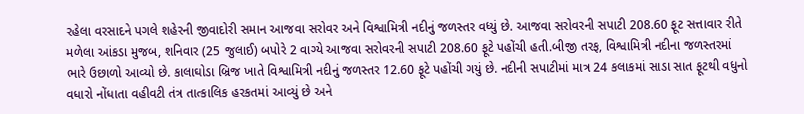રહેલા વરસાદને પગલે શહેરની જીવાદોરી સમાન આજવા સરોવર અને વિશ્વામિત્રી નદીનું જળસ્તર વધ્યું છે. આજવા સરોવરની સપાટી 208.60 ફૂટ સત્તાવાર રીતે મળેલા આંકડા મુજબ, શનિવાર (25 જુલાઈ) બપોરે 2 વાગ્યે આજવા સરોવરની સપાટી 208.60 ફૂટે પહોંચી હતી.બીજી તરફ, વિશ્વામિત્રી નદીના જળસ્તરમાં ભારે ઉછાળો આવ્યો છે. કાલાઘોડા બ્રિજ ખાતે વિશ્વામિત્રી નદીનું જળસ્તર 12.60 ફૂટે પહોંચી ગયું છે. નદીની સપાટીમાં માત્ર 24 કલાકમાં સાડા સાત ફૂટથી વધુનો વધારો નોંધાતા વહીવટી તંત્ર તાત્કાલિક હરકતમાં આવ્યું છે અને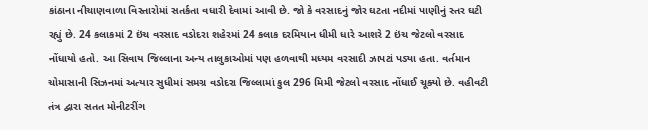કાંઠાના નીચાણવાળા વિસ્તારોમાં સતર્કતા વધારી દેવામાં આવી છે. જો કે વરસાદનું જોર ઘટતા નદીમાં પાણીનું સ્તર ઘટી રહ્યું છે. 24 કલાકમાં 2 ઇંચ વરસાદ વડોદરા શહેરમાં 24 કલાક દરમિયાન ધીમી ધારે આશરે 2 ઇંચ જેટલો વરસાદ નોંધાયો હતો. આ સિવાય જિલ્લાના અન્ય તાલુકાઓમાં પણ હળવાથી મધ્યમ વરસાદી ઝાપટાં પડ્યા હતા. વર્તમાન ચોમાસાની સિઝનમાં અત્યાર સુધીમાં સમગ્ર વડોદરા જિલ્લામાં કુલ 296 મિમી જેટલો વરસાદ નોંધાઈ ચૂક્યો છે. વહીવટી તંત્ર દ્વારા સતત મોનીટરીંગ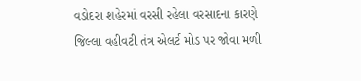વડોદરા શહેરમાં વરસી રહેલા વરસાદના કારણે જિલ્લા વહીવટી તંત્ર એલર્ટ મોડ પર જોવા મળી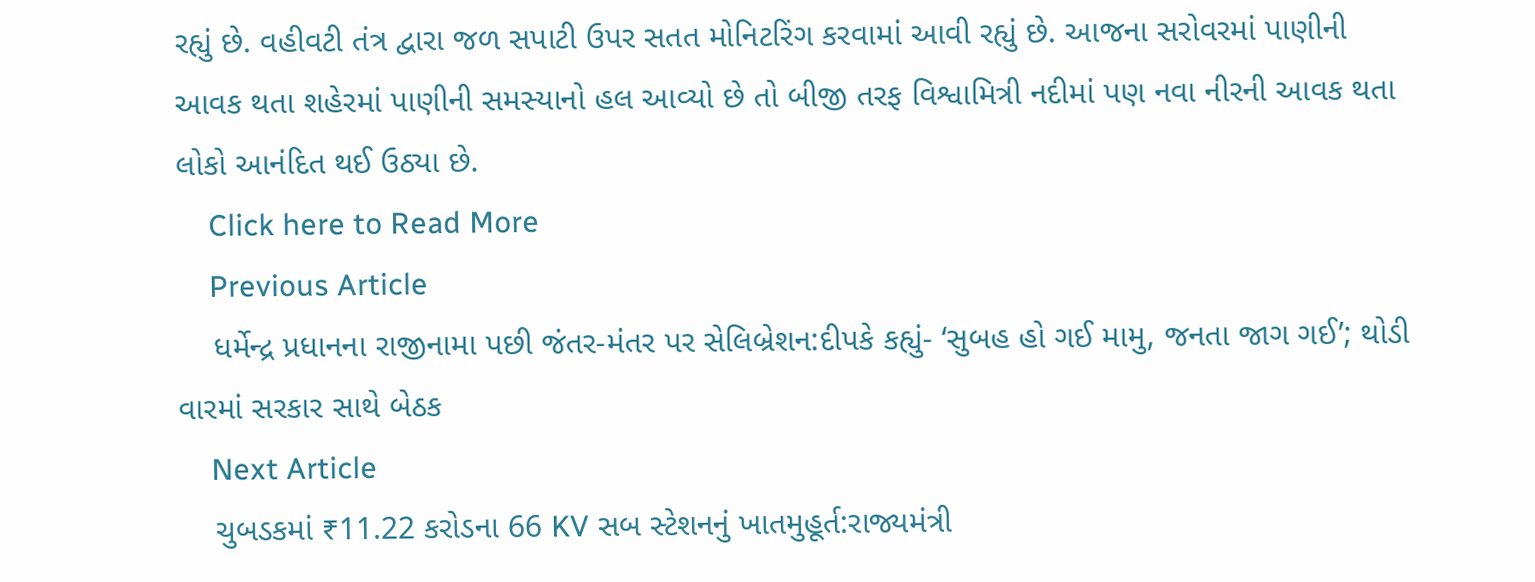રહ્યું છે. વહીવટી તંત્ર દ્વારા જળ સપાટી ઉપર સતત મોનિટરિંગ કરવામાં આવી રહ્યું છે. આજના સરોવરમાં પાણીની આવક થતા શહેરમાં પાણીની સમસ્યાનો હલ આવ્યો છે તો બીજી તરફ વિશ્વામિત્રી નદીમાં પણ નવા નીરની આવક થતા લોકો આનંદિત થઈ ઉઠ્યા છે.
    Click here to Read More
    Previous Article
    ધર્મેન્દ્ર પ્રધાનના રાજીનામા પછી જંતર-મંતર પર સેલિબ્રેશન:દીપકે કહ્યું- ‘સુબહ હો ગઈ મામુ, જનતા જાગ ગઈ’; થોડી વારમાં સરકાર સાથે બેઠક
    Next Article
    ચુબડકમાં ₹11.22 કરોડના 66 KV સબ સ્ટેશનનું ખાતમુહૂર્ત:રાજ્યમંત્રી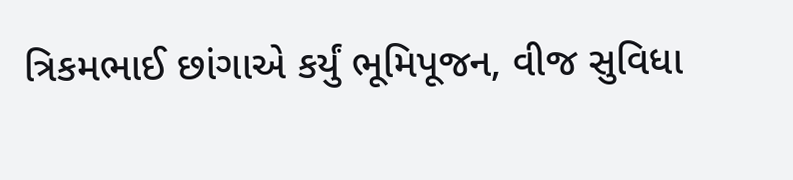ત્રિકમભાઈ છાંગાએ કર્યું ભૂમિપૂજન, વીજ સુવિધા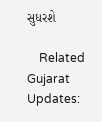સુધરશે

    Related Gujarat Updates: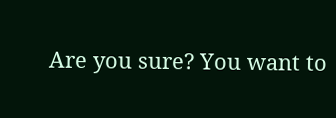Are you sure? You want to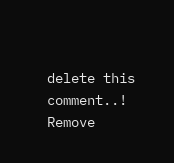delete this comment..! Remove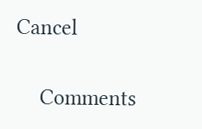Cancel

    Comments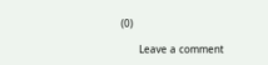(0)

      Leave a comment